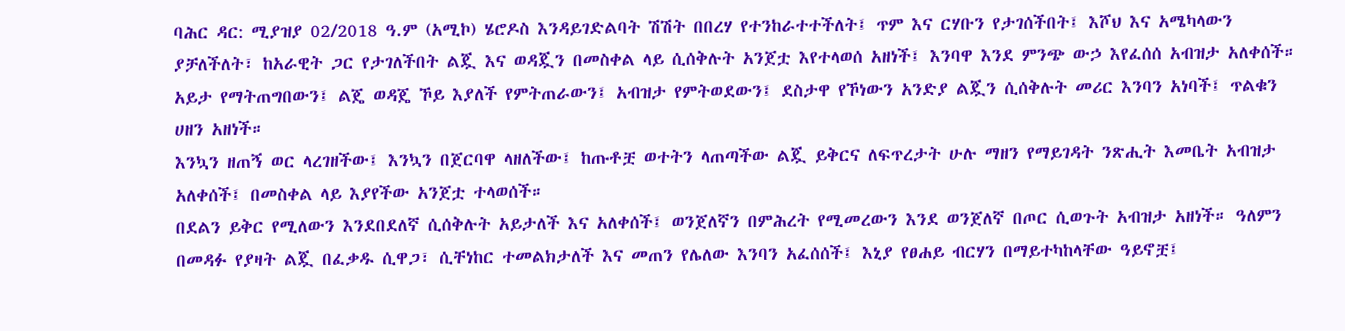ባሕር ዳር: ሚያዝያ 02/2018 ዓ.ም (አሚኮ) ሄሮዶስ እንዳይገድልባት ሽሽት በበረሃ የተንከራተተችለት፤ ጥም እና ርሃቡን የታገሰችበት፤ እሾህ እና አሜካላውን ያቻለችለት፣ ከአራዊት ጋር የታገለችበት ልጇ እና ወዳጇን በመስቀል ላይ ሲሰቅሉት አንጀቷ እየተላወሰ አዘነች፤ እንባዋ እንደ ምንጭ ውኃ እየፈሰሰ አብዝታ አለቀሰች።
አይታ የማትጠግበውን፤ ልጄ ወዳጄ ኾይ እያለች የምትጠራውን፤ አብዝታ የምትወደውን፤ ደስታዋ የኾነውን አንድያ ልጇን ሲሰቅሉት መሪር እንባን አነባች፤ ጥልቁን ሀዘን አዘነች።
እንኳን ዘጠኝ ወር ላረገዘችው፤ እንኳን በጀርባዋ ላዘለችው፤ ከጡቶቿ ወተትን ላጠጣችው ልጇ ይቅርና ለፍጥረታት ሁሉ ማዘን የማይገዳት ንጽሒት እመቤት አብዝታ አለቀሰች፤ በመስቀል ላይ እያየችው አንጀቷ ተላወሰች።
በደልን ይቅር የሚለውን እንደበደለኛ ሲሰቅሉት አይታለች እና አለቀሰች፤ ወንጀለኛን በምሕረት የሚመረውን እንደ ወንጀለኛ በጦር ሲወጉት አብዝታ አዘነች። ዓለምን በመዳፉ የያዛት ልጇ በፈቃዱ ሲዋጋ፣ ሲቸነከር ተመልክታለች እና መጠን የሌለው እንባን አፈሰሰች፤ እኒያ የፀሐይ ብርሃን በማይተካከላቸው ዓይኖቿ፤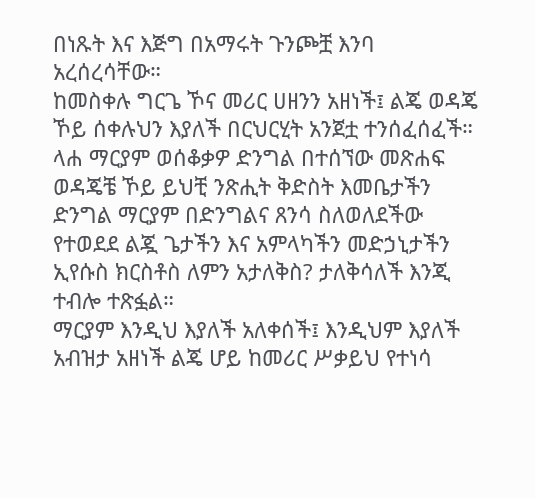በነጹት እና እጅግ በአማሩት ጉንጮቿ እንባ አረሰረሳቸው።
ከመስቀሉ ግርጌ ኾና መሪር ሀዘንን አዘነች፤ ልጄ ወዳጄ ኾይ ሰቀሉህን እያለች በርህርሂት አንጀቷ ተንሰፈሰፈች።
ላሐ ማርያም ወሰቆቃዎ ድንግል በተሰኘው መጽሐፍ ወዳጄቼ ኾይ ይህቺ ንጽሒት ቅድስት እመቤታችን ድንግል ማርያም በድንግልና ጸንሳ ስለወለደችው የተወደደ ልጇ ጌታችን እና አምላካችን መድኃኒታችን ኢየሱስ ክርስቶስ ለምን አታለቅስ? ታለቅሳለች እንጂ ተብሎ ተጽፏል።
ማርያም እንዲህ እያለች አለቀሰች፤ እንዲህም እያለች አብዝታ አዘነች ልጄ ሆይ ከመሪር ሥቃይህ የተነሳ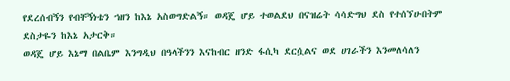የደረሰብኝን የብቸኝነቴን ኀዘን ከእኔ አስወግድልኝ። ወዳጄ ሆይ ተወልደህ በናዝሬት ሳሳድግህ ደስ የተሰኘሁበትም ደስታዬን ከእኔ አታርቅ።
ወዳጄ ሆይ እኔማ በልቤም እንግዲህ በዓላችንን እናከብር ዘንድ ፋሲካ ደርሷልና ወደ ሀገራችን እንመለሳለን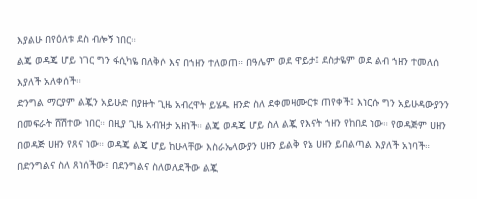እያልሁ በየዕለቱ ደስ ብሎኝ ነበር።
ልጄ ወዳጄ ሆይ ነገር ግን ፋሲካዬ በለቅሶ እና በኀዘን ተለወጠ። በዓሌም ወደ ዋይታ፤ ደስታዬም ወደ ልብ ኀዘን ተመለሰ እያለች አለቀሰች።
ድንግል ማርያም ልጇን አይሁድ በያዙት ጊዜ አብረዋት ይሄዱ ዘንድ ስለ ደቀመዛሙርቱ ጠየቀች፤ እነርሱ ግን አይሁዳውያንን በመፍራት ሸሽተው ነበር። በዚያ ጊዜ አብዝታ አዘነች። ልጄ ወዳጄ ሆይ ስለ ልጇ የእናት ኀዘን የከበደ ነው። የወዳጅም ሀዘን በወዳጅ ሀዘን የጸና ነው። ወዳጄ ልጄ ሆይ ከሁላቸው እስራኤላውያን ሀዘን ይልቅ የኔ ሀዘን ይበልጣል እያለች አነባች።
በድንግልና ስለ ጸነሰችው፣ በደንግልና ስለወለደችው ልጇ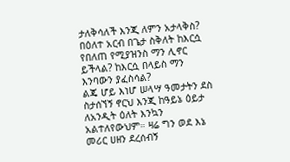ታለቅሳለች እንጂ ለምን አታላቅስ? በዕለተ አርብ በጌታ ስቅለት ከእርሷ የበለጠ የሚያዝንስ ማን ሊኖር ይችላል? ከእርሷ በላይስ ማን እንባውን ያፈስሳል?
ልጄ ሆይ እነሆ ሠላሣ ዓመታትን ደስ ስታሰኘኝ ኖርህ እንጂ ከዓይኔ ዕይታ ለአንዲት ዕለት እንኳን አልተለየውህም። ዛሬ ግን ወደ እኔ መሪር ሀዘን ደረሰብኝ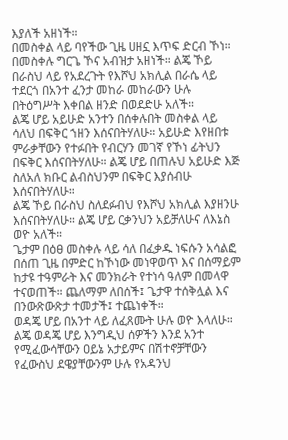እያለች አዘነች።
በመስቀል ላይ ባየችው ጊዜ ሀዘኗ እጥፍ ድርብ ኾነ። በመስቀሉ ግርጌ ኾና አብዝታ አዘነች። ልጄ ኾይ በራስህ ላይ የአደረጉት የእሾህ አክሊል በራሴ ላይ ተደርጎ በአንተ ፈንታ መከራ መከራውን ሁሉ በትዕግሥት እቀበል ዘንድ በወደድሁ አለች።
ልጄ ሆይ አይሁድ አንተን በሰቀሉበት መስቀል ላይ ሳለህ በፍቅር ኀዘን እሰናበትሃለሁ። አይሁድ እየዘበቱ ምራቃቸውን የተፉበት የብርሃን መገኛ የኾነ ፊትህን በፍቅር እሰናበትሃለሁ። ልጄ ሆይ በጠሉህ አይሁድ እጅ ስለአለ ክቡር ልብስህንም በፍቅር እያሰብሁ እሰናበትሃለሁ።
ልጄ ኾይ በራስህ ስለደፉብህ የእሾህ አክሊል እያዘንሁ እሰናበትሃለሁ። ልጄ ሆይ ርቃንህን አይቻለሁና ለእኔስ ወዮ አለች።
ጌታም በዕፀ መስቀሉ ላይ ሳለ በፈቃዱ ነፍሱን አሳልፎ በሰጠ ጊዜ በምድር ከኾነው መነዋወጥ እና በሰማይም ከታዩ ተዓምራት እና መንክራት የተነሳ ዓለም በመላዋ ተናወጠች። ጨለማም ለበሰች፤ ጌታዋ ተሰቅሏል እና በንውጽውጽታ ተመታች፤ ተጨነቀች።
ወዳጄ ሆይ በአንተ ላይ ለፈጸሙት ሁሉ ወዮ እላለሁ። ልጄ ወዳጄ ሆይ እንግዲህ ሰዎችን እንደ አንተ የሚፈውሳቸውን ዐይኔ አታይምና በሽተኖቻቸውን የፈውስህ ደዌያቸውንም ሁሉ የአዳንህ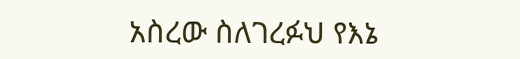አስረው ስለገረፉህ የእኔ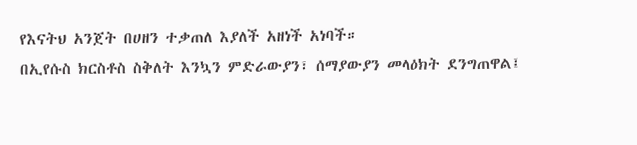የእናትህ አንጀት በሀዘን ተቃጠለ እያለች አዘነች አነባች።
በኢየሱስ ክርስቶስ ስቅለት እንኳን ምድራውያን፣ ሰማያውያን መላዕክት ደንግጠዋል፤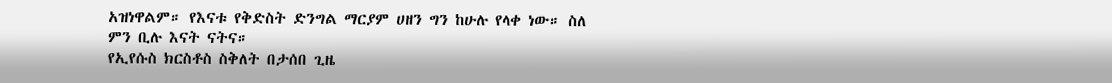አዝነዋልም። የእናቱ የቅድስት ድንግል ማርያም ሀዘን ግን ከሁሉ የላቀ ነው። ስለ ምን ቢሉ እናት ናትና።
የኢየሱስ ክርስቶስ ስቅለት በታሰበ ጊዜ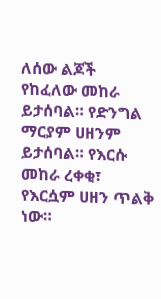ለሰው ልጆች የከፈለው መከራ ይታሰባል። የድንግል ማርያም ሀዘንም ይታሰባል። የእርሱ መከራ ረቀቂ፣ የእርሷም ሀዘን ጥልቅ ነው።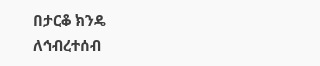በታርቆ ክንዴ
ለኅብረተሰብ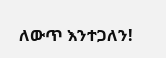ለውጥ እንተጋለን!